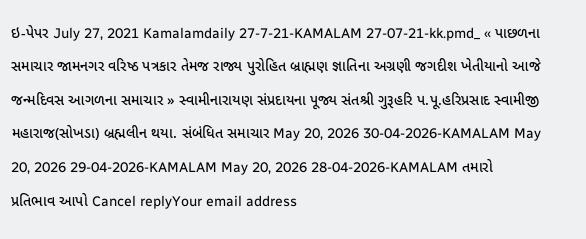ઇ-પેપર July 27, 2021 Kamalamdaily 27-7-21-KAMALAM 27-07-21-kk.pmd_ « પાછળના સમાચાર જામનગર વરિષ્ઠ પત્રકાર તેમજ રાજ્ય પુરોહિત બ્રાહ્મણ જ્ઞાતિના અગ્રણી જગદીશ ખેતીયાનો આજે જન્મદિવસ આગળના સમાચાર » સ્વામીનારાયણ સંપ્રદાયના પૂજ્ય સંતશ્રી ગુરૂહરિ પ.પૂ.હરિપ્રસાદ સ્વામીજી મહારાજ(સોખડા) બ્રહ્મલીન થયા. સંબંધિત સમાચાર May 20, 2026 30-04-2026-KAMALAM May 20, 2026 29-04-2026-KAMALAM May 20, 2026 28-04-2026-KAMALAM તમારો પ્રતિભાવ આપો Cancel replyYour email address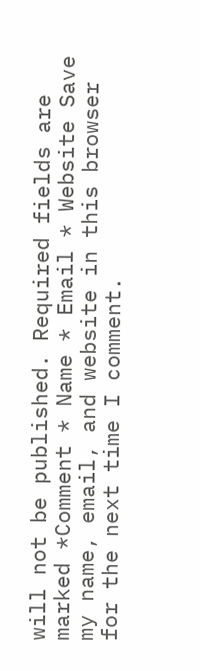will not be published. Required fields are marked *Comment * Name * Email * Website Save my name, email, and website in this browser for the next time I comment.